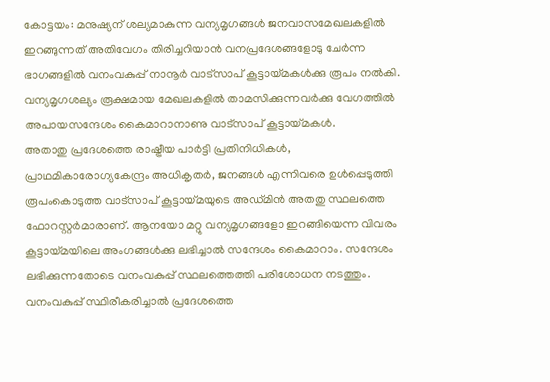കോട്ടയം: മനുഷ്യന് ശല്യമാകുന്ന വന്യമൃഗങ്ങൾ ജനവാസമേഖലകളിൽ ഇറങ്ങുന്നത് അതിവേഗം തിരിച്ചറിയാൻ വനപ്രദേശങ്ങളോടു ചേർന്ന ഭാഗങ്ങളിൽ വനംവകുപ്പ് നാനൂർ വാട്സാപ് കൂട്ടായ്മകൾക്കു രൂപം നൽകി. വന്യമൃഗശല്യം രൂക്ഷമായ മേഖലകളിൽ താമസിക്കുന്നവർക്കു വേഗത്തിൽ അപായസന്ദേശം കൈമാറാനാണു വാട്സാപ് കൂട്ടായ്മകൾ.
അതാതു പ്രദേശത്തെ രാഷ്ട്രീയ പാർട്ടി പ്രതിനിധികൾ, പ്രാഥമികാരോഗ്യകേന്ദ്രം അധികൃതർ, ജനങ്ങൾ എന്നിവരെ ഉൾപ്പെടുത്തി രൂപംകൊടുത്ത വാട്സാപ് കൂട്ടായ്മയുടെ അഡ്മിൻ അതതു സ്ഥലത്തെ ഫോറസ്റ്റർമാരാണ്. ആനയോ മറ്റു വന്യമൃഗങ്ങളോ ഇറങ്ങിയെന്ന വിവരം കൂട്ടായ്മയിലെ അംഗങ്ങൾക്കു ലഭിച്ചാൽ സന്ദേശം കൈമാറാം. സന്ദേശം ലഭിക്കുന്നതോടെ വനംവകുപ്പ് സ്ഥലത്തെത്തി പരിശോധന നടത്തും.
വനംവകുപ്പ് സ്ഥിരീകരിച്ചാൽ പ്രദേശത്തെ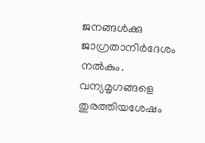ജനങ്ങൾക്കു ജാഗ്രതാനിർദേശം നൽകും. വന്യമൃഗങ്ങളെ തുരത്തിയശേഷം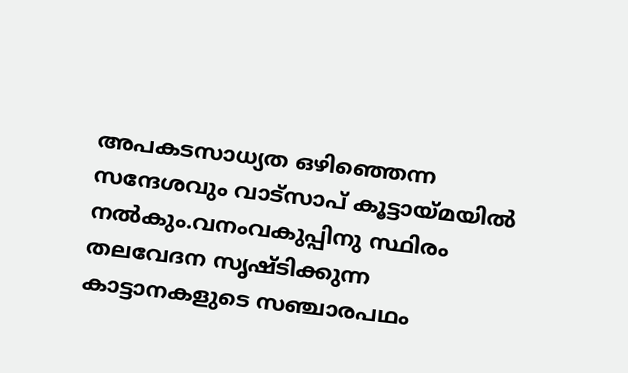അപകടസാധ്യത ഒഴിഞ്ഞെന്ന സന്ദേശവും വാട്സാപ് കൂട്ടായ്മയിൽ നൽകും.വനംവകുപ്പിനു സ്ഥിരം തലവേദന സൃഷ്ടിക്കുന്ന കാട്ടാനകളുടെ സഞ്ചാരപഥം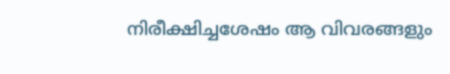നിരീക്ഷിച്ചശേഷം ആ വിവരങ്ങളും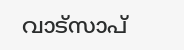വാട്സാപ്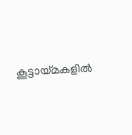കൂട്ടായ്മകളിൽ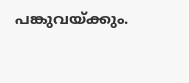പങ്കുവയ്ക്കും.